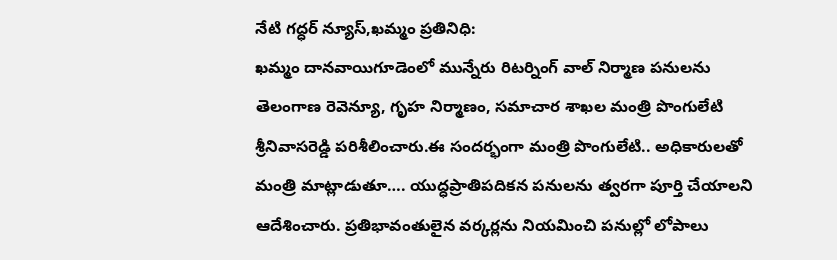నేటి గద్ధర్ న్యూస్,ఖమ్మం ప్రతినిధి:
ఖమ్మం దానవాయిగూడెంలో మున్నేరు రిటర్నింగ్ వాల్ నిర్మాణ పనులను తెలంగాణ రెవెన్యూ, గృహ నిర్మాణం, సమాచార శాఖల మంత్రి పొంగులేటి శ్రీనివాసరెడ్డి పరిశీలించారు.ఈ సందర్భంగా మంత్రి పొంగులేటి.. అధికారులతో మంత్రి మాట్లాడుతూ…. యుద్ధప్రాతిపదికన పనులను త్వరగా పూర్తి చేయాలని ఆదేశించారు. ప్రతిభావంతులైన వర్కర్లను నియమించి పనుల్లో లోపాలు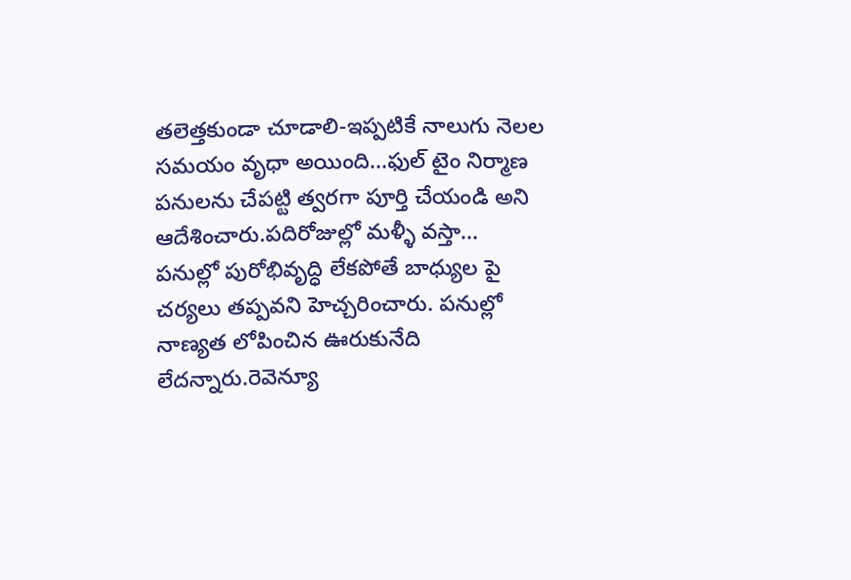తలెత్తకుండా చూడాలి-ఇప్పటికే నాలుగు నెలల సమయం వృధా అయింది…ఫుల్ టైం నిర్మాణ పనులను చేపట్టి త్వరగా పూర్తి చేయండి అని ఆదేశించారు.పదిరోజుల్లో మళ్ళీ వస్తా… పనుల్లో పురోభివృద్ధి లేకపోతే బాధ్యుల పై చర్యలు తప్పవని హెచ్చరించారు. పనుల్లో నాణ్యత లోపించిన ఊరుకునేది లేదన్నారు.రెవెన్యూ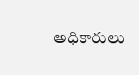అధికారులు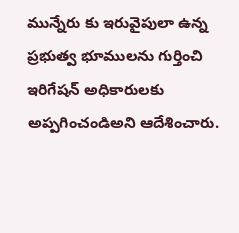మున్నేరు కు ఇరువైపులా ఉన్న ప్రభుత్వ భూములను గుర్తించి ఇరిగేషన్ అధికారులకు అప్పగించండిఅని ఆదేశించారు.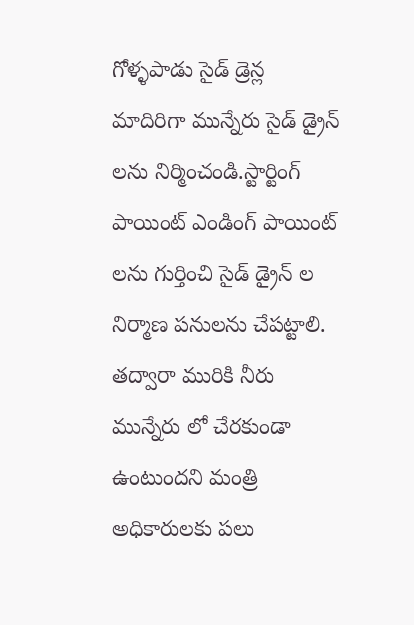గోళ్ళపాడు సైడ్ డ్రెన్ల మాదిరిగా మున్నేరు సైడ్ డ్రైన్ లను నిర్మించండి.స్టార్టింగ్ పాయింట్ ఎండింగ్ పాయింట్ లను గుర్తించి సైడ్ డ్రైన్ ల నిర్మాణ పనులను చేపట్టాలి. తద్వారా మురికి నీరు మున్నేరు లో చేరకుండా ఉంటుందని మంత్రి అధికారులకు పలు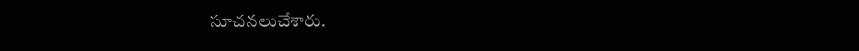సూచనలుచేశారు.